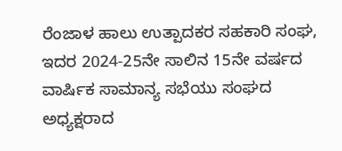ರೆಂಜಾಳ ಹಾಲು ಉತ್ಪಾದಕರ ಸಹಕಾರಿ ಸಂಘ, ಇದರ 2024-25ನೇ ಸಾಲಿನ 15ನೇ ವರ್ಷದ ವಾರ್ಷಿಕ ಸಾಮಾನ್ಯ ಸಭೆಯು ಸಂಘದ ಅಧ್ಯಕ್ಷರಾದ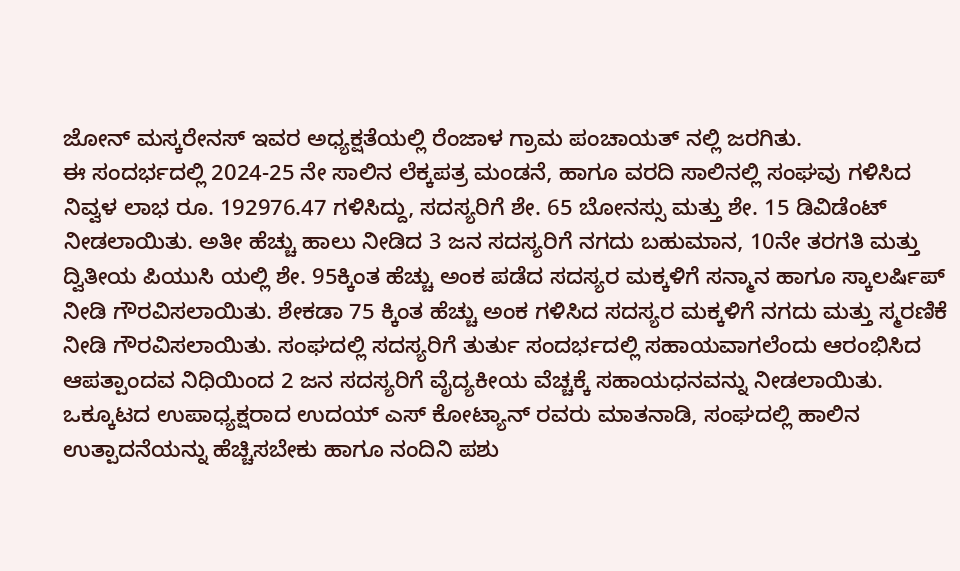ಜೋನ್ ಮಸ್ಕರೇನಸ್ ಇವರ ಅಧ್ಯಕ್ಷತೆಯಲ್ಲಿ ರೆಂಜಾಳ ಗ್ರಾಮ ಪಂಚಾಯತ್ ನಲ್ಲಿ ಜರಗಿತು.
ಈ ಸಂದರ್ಭದಲ್ಲಿ 2024-25 ನೇ ಸಾಲಿನ ಲೆಕ್ಕಪತ್ರ ಮಂಡನೆ, ಹಾಗೂ ವರದಿ ಸಾಲಿನಲ್ಲಿ ಸಂಘವು ಗಳಿಸಿದ ನಿವ್ವಳ ಲಾಭ ರೂ. 192976.47 ಗಳಿಸಿದ್ದು, ಸದಸ್ಯರಿಗೆ ಶೇ. 65 ಬೋನಸ್ಸು ಮತ್ತು ಶೇ. 15 ಡಿವಿಡೆಂಟ್ ನೀಡಲಾಯಿತು. ಅತೀ ಹೆಚ್ಚು ಹಾಲು ನೀಡಿದ 3 ಜನ ಸದಸ್ಯರಿಗೆ ನಗದು ಬಹುಮಾನ, 10ನೇ ತರಗತಿ ಮತ್ತು ದ್ವಿತೀಯ ಪಿಯುಸಿ ಯಲ್ಲಿ ಶೇ. 95ಕ್ಕಿಂತ ಹೆಚ್ಚು ಅಂಕ ಪಡೆದ ಸದಸ್ಯರ ಮಕ್ಕಳಿಗೆ ಸನ್ಮಾನ ಹಾಗೂ ಸ್ಕಾಲರ್ಷಿಪ್ ನೀಡಿ ಗೌರವಿಸಲಾಯಿತು. ಶೇಕಡಾ 75 ಕ್ಕಿಂತ ಹೆಚ್ಚು ಅಂಕ ಗಳಿಸಿದ ಸದಸ್ಯರ ಮಕ್ಕಳಿಗೆ ನಗದು ಮತ್ತು ಸ್ಮರಣಿಕೆ ನೀಡಿ ಗೌರವಿಸಲಾಯಿತು. ಸಂಘದಲ್ಲಿ ಸದಸ್ಯರಿಗೆ ತುರ್ತು ಸಂದರ್ಭದಲ್ಲಿ ಸಹಾಯವಾಗಲೆಂದು ಆರಂಭಿಸಿದ ಆಪತ್ಪಾಂದವ ನಿಧಿಯಿಂದ 2 ಜನ ಸದಸ್ಯರಿಗೆ ವೈದ್ಯಕೀಯ ವೆಚ್ಚಕ್ಕೆ ಸಹಾಯಧನವನ್ನು ನೀಡಲಾಯಿತು.
ಒಕ್ಕೂಟದ ಉಪಾಧ್ಯಕ್ಷರಾದ ಉದಯ್ ಎಸ್ ಕೋಟ್ಯಾನ್ ರವರು ಮಾತನಾಡಿ, ಸಂಘದಲ್ಲಿ ಹಾಲಿನ ಉತ್ಪಾದನೆಯನ್ನು ಹೆಚ್ಚಿಸಬೇಕು ಹಾಗೂ ನಂದಿನಿ ಪಶು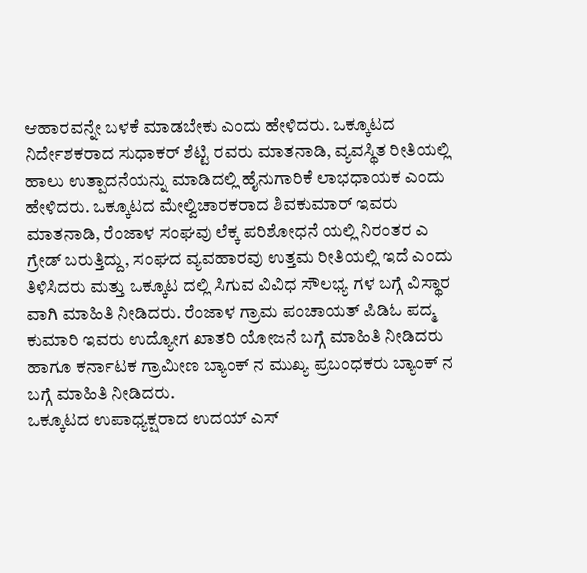ಆಹಾರವನ್ನೇ ಬಳಕೆ ಮಾಡಬೇಕು ಎಂದು ಹೇಳಿದರು. ಒಕ್ಕೂಟದ ನಿರ್ದೇಶಕರಾದ ಸುಧಾಕರ್ ಶೆಟ್ಟಿ ರವರು ಮಾತನಾಡಿ, ವ್ಯವಸ್ಥಿತ ರೀತಿಯಲ್ಲಿ ಹಾಲು ಉತ್ಪಾದನೆಯನ್ನು ಮಾಡಿದಲ್ಲಿ ಹೈನುಗಾರಿಕೆ ಲಾಭಧಾಯಕ ಎಂದು ಹೇಳಿದರು. ಒಕ್ಕೂಟದ ಮೇಲ್ವಿಚಾರಕರಾದ ಶಿವಕುಮಾರ್ ಇವರು ಮಾತನಾಡಿ, ರೆಂಜಾಳ ಸಂಘವು ಲೆಕ್ಕ ಪರಿಶೋಧನೆ ಯಲ್ಲಿ ನಿರಂತರ ಎ ಗ್ರೇಡ್ ಬರುತ್ತಿದ್ದು, ಸಂಘದ ವ್ಯವಹಾರವು ಉತ್ತಮ ರೀತಿಯಲ್ಲಿ ಇದೆ ಎಂದು ತಿಳಿಸಿದರು ಮತ್ತು ಒಕ್ಕೂಟ ದಲ್ಲಿ ಸಿಗುವ ವಿವಿಧ ಸೌಲಭ್ಯ ಗಳ ಬಗ್ಗೆ ವಿಸ್ಥಾರ ವಾಗಿ ಮಾಹಿತಿ ನೀಡಿದರು. ರೆಂಜಾಳ ಗ್ರಾಮ ಪಂಚಾಯತ್ ಪಿಡಿಓ ಪದ್ಮ ಕುಮಾರಿ ಇವರು ಉದ್ಯೋಗ ಖಾತರಿ ಯೋಜನೆ ಬಗ್ಗೆ ಮಾಹಿತಿ ನೀಡಿದರು ಹಾಗೂ ಕರ್ನಾಟಕ ಗ್ರಾಮೀಣ ಬ್ಯಾಂಕ್ ನ ಮುಖ್ಯ ಪ್ರಬಂಧಕರು ಬ್ಯಾಂಕ್ ನ ಬಗ್ಗೆ ಮಾಹಿತಿ ನೀಡಿದರು.
ಒಕ್ಕೂಟದ ಉಪಾಧ್ಯಕ್ಷರಾದ ಉದಯ್ ಎಸ್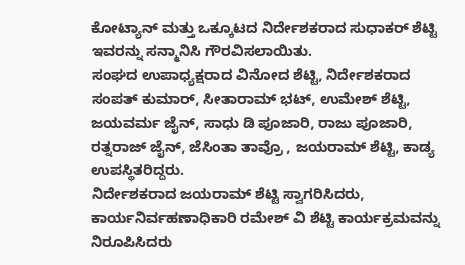ಕೋಟ್ಯಾನ್ ಮತ್ತು ಒಕ್ಕೂಟದ ನಿರ್ದೇಶಕರಾದ ಸುಧಾಕರ್ ಶೆಟ್ಟಿ ಇವರನ್ನು ಸನ್ಮಾನಿಸಿ ಗೌರವಿಸಲಾಯಿತು.
ಸಂಘದ ಉಪಾಧ್ಯಕ್ಷರಾದ ವಿನೋದ ಶೆಟ್ಟಿ, ನಿರ್ದೇಶಕರಾದ ಸಂಪತ್ ಕುಮಾರ್, ಸೀತಾರಾಮ್ ಭಟ್, ಉಮೇಶ್ ಶೆಟ್ಟಿ, ಜಯವರ್ಮ ಜೈನ್, ಸಾಧು ಡಿ ಪೂಜಾರಿ, ರಾಜು ಪೂಜಾರಿ, ರತ್ನರಾಜ್ ಜೈನ್, ಜೆಸಿಂತಾ ತಾವ್ರೊ , ಜಯರಾಮ್ ಶೆಟ್ಟಿ, ಕಾಡ್ಯ ಉಪಸ್ಥಿತರಿದ್ದರು.
ನಿರ್ದೇಶಕರಾದ ಜಯರಾಮ್ ಶೆಟ್ಟಿ ಸ್ವಾಗರಿಸಿದರು, ಕಾರ್ಯನಿರ್ವಹಣಾಧಿಕಾರಿ ರಮೇಶ್ ವಿ ಶೆಟ್ಟಿ ಕಾರ್ಯಕ್ರಮವನ್ನು ನಿರೂಪಿಸಿದರು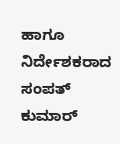ಹಾಗೂ ನಿರ್ದೇಶಕರಾದ ಸಂಪತ್ ಕುಮಾರ್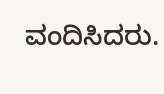ವಂದಿಸಿದರು.